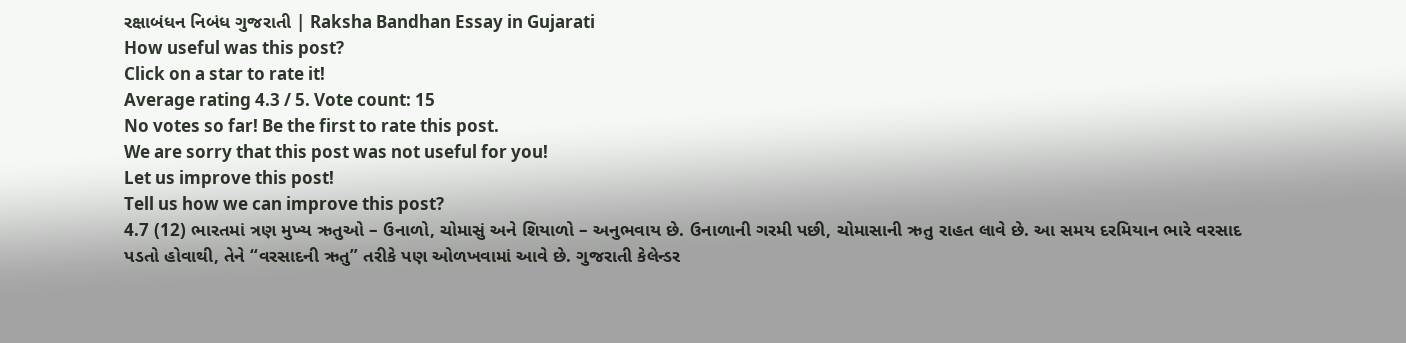રક્ષાબંધન નિબંધ ગુજરાતી | Raksha Bandhan Essay in Gujarati
How useful was this post?
Click on a star to rate it!
Average rating 4.3 / 5. Vote count: 15
No votes so far! Be the first to rate this post.
We are sorry that this post was not useful for you!
Let us improve this post!
Tell us how we can improve this post?
4.7 (12) ભારતમાં ત્રણ મુખ્ય ઋતુઓ – ઉનાળો, ચોમાસું અને શિયાળો – અનુભવાય છે. ઉનાળાની ગરમી પછી, ચોમાસાની ઋતુ રાહત લાવે છે. આ સમય દરમિયાન ભારે વરસાદ પડતો હોવાથી, તેને “વરસાદની ઋતુ” તરીકે પણ ઓળખવામાં આવે છે. ગુજરાતી કેલેન્ડર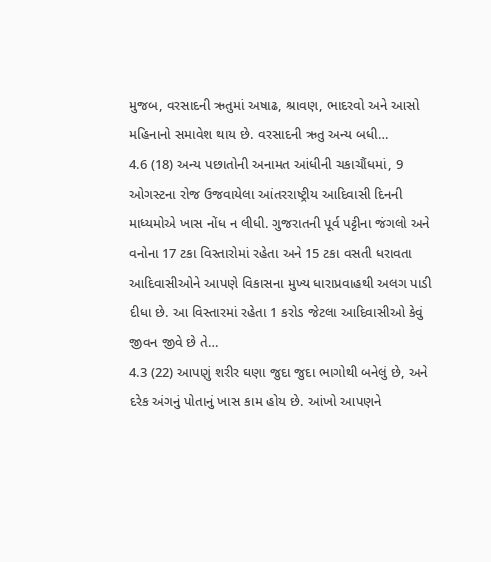મુજબ, વરસાદની ઋતુમાં અષાઢ, શ્રાવણ, ભાદરવો અને આસો મહિનાનો સમાવેશ થાય છે. વરસાદની ઋતુ અન્ય બધી…
4.6 (18) અન્ય પછાતોની અનામત આંધીની ચકાચૌંધમાં, 9 ઓગસ્ટના રોજ ઉજવાયેલા આંતરરાષ્ટ્રીય આદિવાસી દિનની માધ્યમોએ ખાસ નોંધ ન લીધી. ગુજરાતની પૂર્વ પટ્ટીના જંગલો અને વનોના 17 ટકા વિસ્તારોમાં રહેતા અને 15 ટકા વસતી ધરાવતા આદિવાસીઓને આપણે વિકાસના મુખ્ય ધારાપ્રવાહથી અલગ પાડી દીધા છે. આ વિસ્તારમાં રહેતા 1 કરોડ જેટલા આદિવાસીઓ કેવું જીવન જીવે છે તે…
4.3 (22) આપણું શરીર ઘણા જુદા જુદા ભાગોથી બનેલું છે, અને દરેક અંગનું પોતાનું ખાસ કામ હોય છે. આંખો આપણને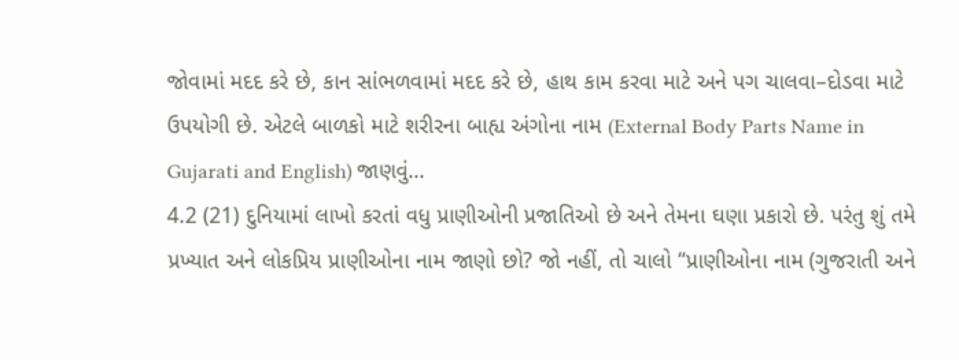જોવામાં મદદ કરે છે, કાન સાંભળવામાં મદદ કરે છે, હાથ કામ કરવા માટે અને પગ ચાલવા–દોડવા માટે ઉપયોગી છે. એટલે બાળકો માટે શરીરના બાહ્ય અંગોના નામ (External Body Parts Name in Gujarati and English) જાણવું…
4.2 (21) દુનિયામાં લાખો કરતાં વધુ પ્રાણીઓની પ્રજાતિઓ છે અને તેમના ઘણા પ્રકારો છે. પરંતુ શું તમે પ્રખ્યાત અને લોકપ્રિય પ્રાણીઓના નામ જાણો છો? જો નહીં, તો ચાલો “પ્રાણીઓના નામ (ગુજરાતી અને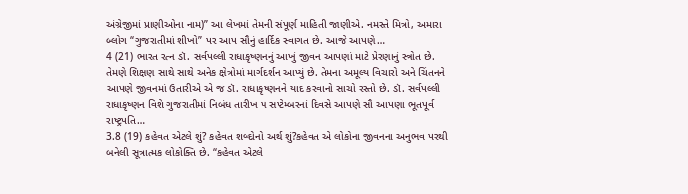અંગ્રેજીમાં પ્રાણીઓના નામ)” આ લેખમાં તેમની સંપૂર્ણ માહિતી જાણીએ. નમસ્તે મિત્રો, અમારા બ્લોગ “ગુજરાતીમાં શીખો” પર આપ સૌનું હાર્દિક સ્વાગત છે. આજે આપણે…
4 (21) ભારત રત્ન ડૉ. સર્વપલ્લી રાધાકૃષ્ણનનું આખું જીવન આપણાં માટે પ્રેરણાનું સ્ત્રોત છે. તેમણે શિક્ષણ સાથે સાથે અનેક ક્ષેત્રોમાં માર્ગદર્શન આપ્યું છે. તેમના અમૂલ્ય વિચારો અને ચિંતનને આપણે જીવનમાં ઉતારીએ એ જ ડૉ. રાધાકૃષ્ણનને યાદ કરવાનો સાચો રસ્તો છે. ડૉ. સર્વપલ્લી રાધાકૃષ્ણન વિશે ગુજરાતીમાં નિબંધ તારીખ ૫ સપ્ટેમ્બરનાં દિવસે આપણે સૌ આપણા ભૂતપૂર્વ રાષ્ટ્રપતિ…
3.8 (19) કહેવત એટલે શું? કહેવત શબ્દોનો અર્થ શું?કહેવત એ લોકોના જીવનના અનુભવ પરથી બનેલી સૂત્રાત્મક લોકોક્તિ છે. “કહેવત એટલે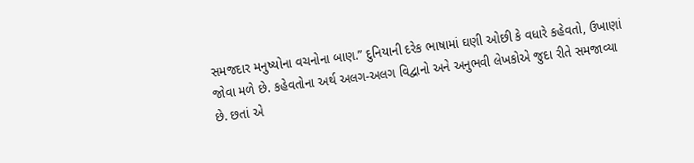સમજદાર મનુષ્યોના વચનોના બાણ.” દુનિયાની દરેક ભાષામાં ઘણી ઓછી કે વધારે કહેવતો, ઉખાણાં જોવા મળે છે. કહેવતોના અર્થ અલગ-અલગ વિદ્વાનો અને અનુભવી લેખકોએ જુદા રીતે સમજાવ્યા છે. છતાં એ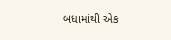બધામાંથી એક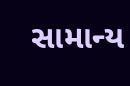સામાન્ય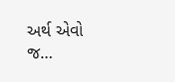અર્થ એવો જ…